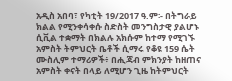አዲስ አበባ፣ የካቲት 19/2017 ዓ.ም፡- በትግራይ ክልል የሚንቀሳቀሱ ስድስት መንግስታዊ ያልሆኑ ሲቪል ተቋማት በክልሉ አክሱም ከተማ የሚገኙ አምስት ትምህርት ቤቶች ሲማሩ የቆዩ 159 ሴት ሙስሊም ተማሪዎች፥ በሒጃብ ምክንያት ከዘጠና አምስት ቀናት በላይ ለሚሆን ጊዜ ከትምህርት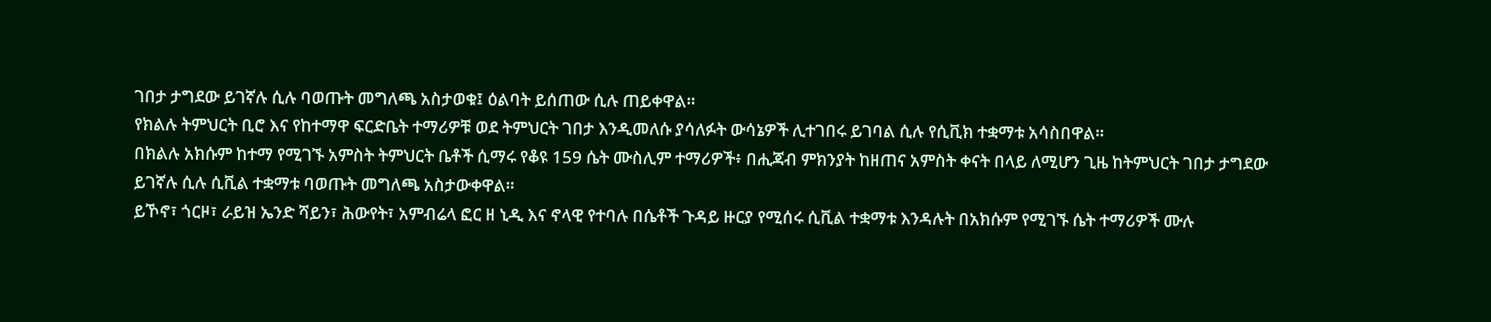ገበታ ታግደው ይገኛሉ ሲሉ ባወጡት መግለጫ አስታወቁ፤ ዕልባት ይሰጠው ሲሉ ጠይቀዋል።
የክልሉ ትምህርት ቢሮ እና የከተማዋ ፍርድቤት ተማሪዎቹ ወደ ትምህርት ገበታ እንዲመለሱ ያሳለፉት ውሳኔዎች ሊተገበሩ ይገባል ሲሉ የሲቪክ ተቋማቱ አሳስበዋል።
በክልሉ አክሱም ከተማ የሚገኙ አምስት ትምህርት ቤቶች ሲማሩ የቆዩ 159 ሴት ሙስሊም ተማሪዎች፥ በሒጃብ ምክንያት ከዘጠና አምስት ቀናት በላይ ለሚሆን ጊዜ ከትምህርት ገበታ ታግደው ይገኛሉ ሲሉ ሲቪል ተቋማቱ ባወጡት መግለጫ አስታውቀዋል።
ይኾኖ፣ ጎርዞ፣ ራይዝ ኤንድ ሻይን፣ ሕውየት፣ አምብሬላ ፎር ዘ ኒዲ እና ኖላዊ የተባሉ በሴቶች ጉዳይ ዙርያ የሚሰሩ ሲቪል ተቋማቱ እንዳሉት በአክሱም የሚገኙ ሴት ተማሪዎች ሙሉ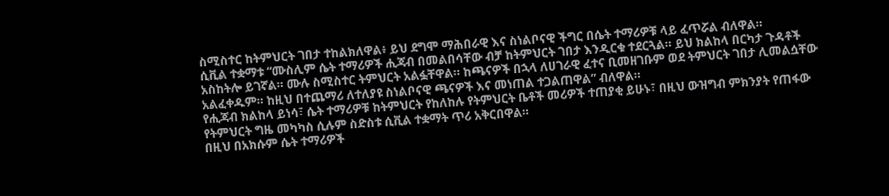ስሚስተር ከትምህርት ገበታ ተከልክለዋል፥ ይህ ደግሞ ማሕበራዊ እና ስነልቦናዊ ችግር በሴት ተማሪዎቹ ላይ ፈጥሯል ብለዋል።
ሲቪል ተቋማቱ “ሙስሊም ሴት ተማሪዎች ሒጃብ በመልበሳቸው ብቻ ከትምህርት ገበታ እንዲርቁ ተደርጓል። ይህ ክልከላ በርካታ ጉዳቶች አስከትሎ ይገኛል። ሙሉ ስሚስተር ትምህርት አልፏቸዋል። ከጫናዎች በኋላ ለሀገራዊ ፈተና ቢመዘገቡም ወደ ትምህርት ገበታ ሊመልሷቸው አልፈቀዱም። ከዚህ በተጨማሪ ለተለያዩ ስነልቦናዊ ጫናዎች እና መነጠል ተጋልጠዋል” ብለዋል።
የሒጃብ ክልከላ ይነሳ፣ ሴት ተማሪዎቹ ከትምህርት የከለከሉ የትምህርት ቤቶች መሪዎች ተጠያቂ ይሁኑ፣ በዚህ ውዝግብ ምክንያት የጠፋው የትምህርት ግዜ መካካስ ሲሉም ስድስቱ ሲቪል ተቋማት ጥሪ አቅርበዋል።
በዚህ በአክሱም ሴት ተማሪዎች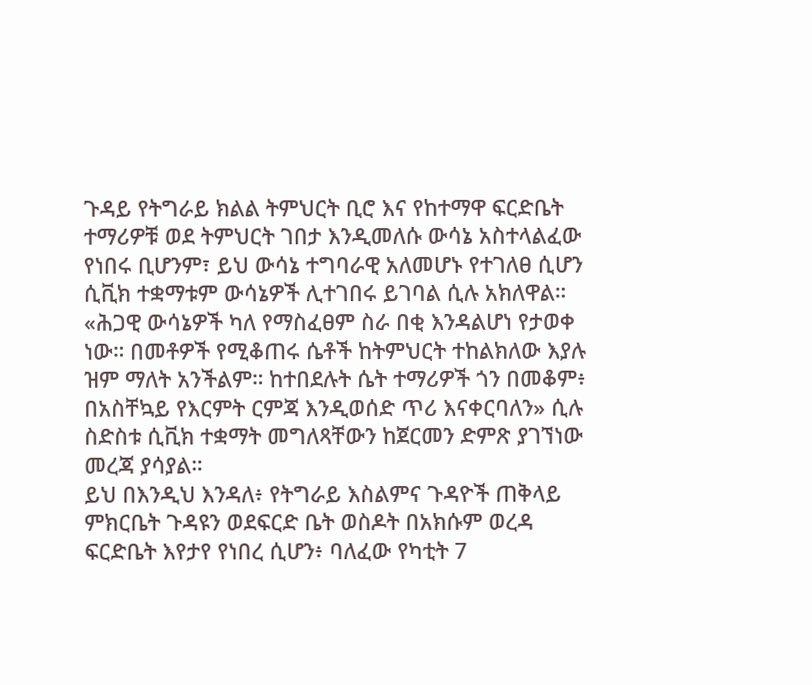ጉዳይ የትግራይ ክልል ትምህርት ቢሮ እና የከተማዋ ፍርድቤት ተማሪዎቹ ወደ ትምህርት ገበታ እንዲመለሱ ውሳኔ አስተላልፈው የነበሩ ቢሆንም፣ ይህ ውሳኔ ተግባራዊ አለመሆኑ የተገለፀ ሲሆን ሲቪክ ተቋማቱም ውሳኔዎች ሊተገበሩ ይገባል ሲሉ አክለዋል።
«ሕጋዊ ውሳኔዎች ካለ የማስፈፀም ስራ በቂ እንዳልሆነ የታወቀ ነው። በመቶዎች የሚቆጠሩ ሴቶች ከትምህርት ተከልክለው እያሉ ዝም ማለት አንችልም። ከተበደሉት ሴት ተማሪዎች ጎን በመቆም፥ በአስቸኳይ የእርምት ርምጃ እንዲወሰድ ጥሪ እናቀርባለን» ሲሉ ስድስቱ ሲቪክ ተቋማት መግለጻቸውን ከጀርመን ድምጽ ያገኘነው መረጃ ያሳያል።
ይህ በእንዲህ እንዳለ፥ የትግራይ እስልምና ጉዳዮች ጠቅላይ ምክርቤት ጉዳዩን ወደፍርድ ቤት ወስዶት በአክሱም ወረዳ ፍርድቤት እየታየ የነበረ ሲሆን፥ ባለፈው የካቲት 7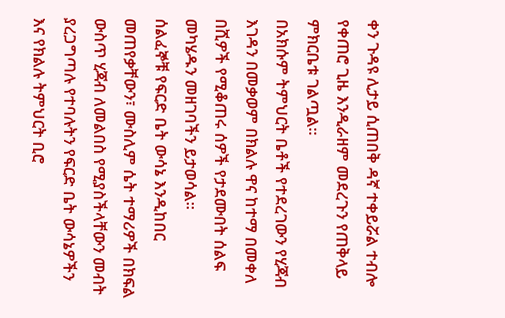ቀን ጉዳዩ ሊታይ ሲጠበቅ ዳኛ ተቀይሯል ተብሎ የቀጠሮ ጊዜ እንዲራዘም መደረጉን የጠቅላይ ምክርቤቱ ገልጧል።
በአክሱም ትምህርት ቤቶች የተደረገውን የሂጃብ እገዳን በመቃወም በክልሉ ዋና ከተማ በመቀለ በሺዎች የሚቆጠሩ ሰዎች የታደሙበት ሰልፍ መካሄዱን መዘገባችን ይታወሳል።
ሰልፈኞቹ የፍርድ ቤት ውሳኔ እንዲከበር መጠየቃቸውን፣ ሙስሊም ሴት ተማሪዎች በክፍል ውስጥ ሂጃብ ለመልበስ የሚያስችላቸውን መብት ያረጋግጣሉ የተባሉትን የፍርድ ቤት ውሳኔዎችን እና የክልሉ ትምህርት ቢሮ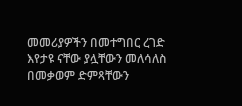መመሪያዎችን በመተግበር ረገድ እየታዩ ናቸው ያሏቸውን መለሳለስ በመቃወም ድምጻቸውን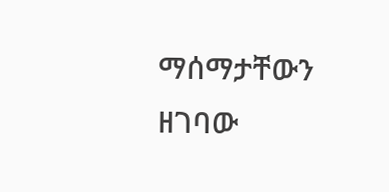ማሰማታቸውን ዘገባው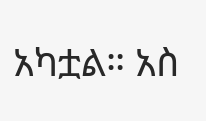አካቷል። አስ